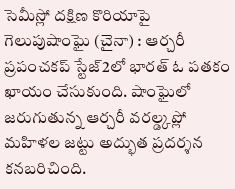సెమీస్లో దక్షిణ కొరియాపై గెలుపుషాంఘై (చైనా) : ఆర్చరీ ప్రపంచకప్ స్టేజ్2లో భారత్ ఓ పతకం ఖాయం చేసుకుంది. షాంఘైలో జరుగుతున్న ఆర్చరీ వరల్డ్కప్లో మహిళల జట్టు అద్భుత ప్రదర్శన కనబరిచింది.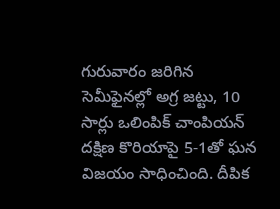గురువారం జరిగిన సెమీఫైనల్లో అగ్ర జట్టు, 10 సార్లు ఒలింపిక్ చాంపియన్ దక్షిణ కొరియాపై 5-1తో ఘన విజయం సాధించింది. దీపిక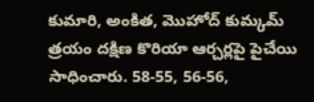కుమారి, అంకిత, మొహోద్ కుమ్కమ్ త్రయం దక్షిణ కొరియా ఆర్చర్లపై పైచేయి సాధించారు. 58-55, 56-56,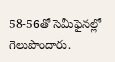58-56తో సెమీఫైనల్లో గెలుపొందారు.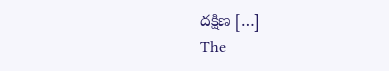దక్షిణ […]
The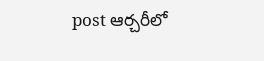post ఆర్చరీలో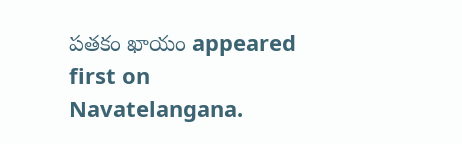పతకం ఖాయం appeared first on Navatelangana.